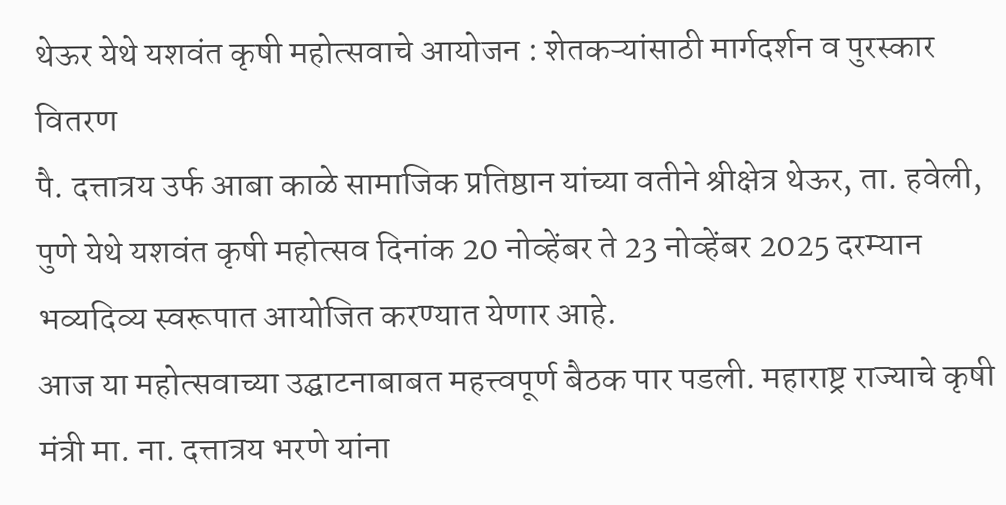थेऊर येथे यशवंत कृषी महोत्सवाचे आयोजन : शेतकऱ्यांसाठी मार्गदर्शन व पुरस्कार वितरण
पै. दत्तात्रय उर्फ आबा काळे सामाजिक प्रतिष्ठान यांच्या वतीने श्रीक्षेत्र थेऊर, ता. हवेली, पुणे येथे यशवंत कृषी महोत्सव दिनांक 20 नोव्हेंबर ते 23 नोव्हेंबर 2025 दरम्यान भव्यदिव्य स्वरूपात आयोजित करण्यात येणार आहे.
आज या महोत्सवाच्या उद्घाटनाबाबत महत्त्वपूर्ण बैठक पार पडली. महाराष्ट्र राज्याचे कृषी मंत्री मा. ना. दत्तात्रय भरणे यांना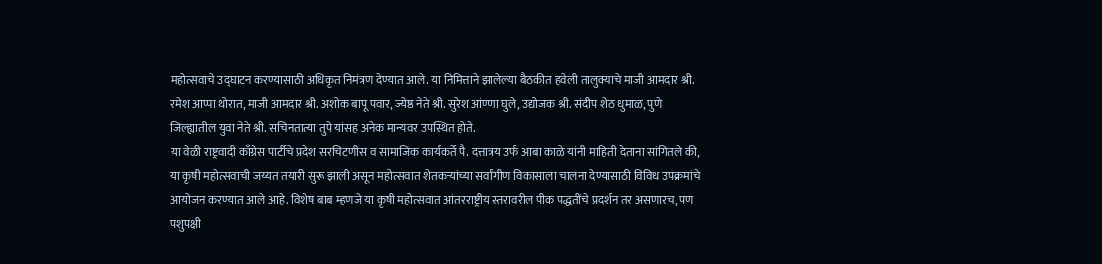महोत्सवाचे उद्घाटन करण्यासाठी अधिकृत निमंत्रण देण्यात आले. या निमित्ताने झालेल्या बैठकीत हवेली तालुक्याचे माजी आमदार श्री. रमेश आप्पा थोरात, माजी आमदार श्री. अशोक बापू पवार, ज्येष्ठ नेते श्री. सुरेश आंण्णा घुले, उद्योजक श्री. संदीप शेठ धुमाळ, पुणे जिल्ह्यातील युवा नेते श्री. सचिनतात्या तुपे यांसह अनेक मान्यवर उपस्थित होते.
या वेळी राष्ट्रवादी काँग्रेस पार्टीचे प्रदेश सरचिटणीस व सामाजिक कार्यकर्ते पै. दत्तात्रय उर्फ आबा काळे यांनी माहिती देताना सांगितले की, या कृषी महोत्सवाची जय्यत तयारी सुरू झाली असून महोत्सवात शेतकऱ्यांच्या सर्वांगीण विकासाला चालना देण्यासाठी विविध उपक्रमांचे आयोजन करण्यात आले आहे. विशेष बाब म्हणजे या कृषी महोत्सवात आंतरराष्ट्रीय स्तरावरील पीक पद्धतींचे प्रदर्शन तर असणारच, पण पशुपक्षी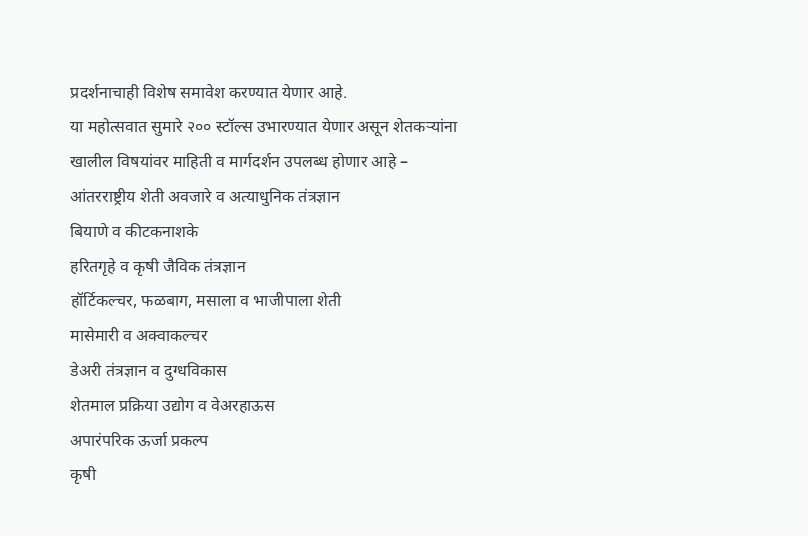प्रदर्शनाचाही विशेष समावेश करण्यात येणार आहे.
या महोत्सवात सुमारे २०० स्टॉल्स उभारण्यात येणार असून शेतकऱ्यांना खालील विषयांवर माहिती व मार्गदर्शन उपलब्ध होणार आहे –
आंतरराष्ट्रीय शेती अवजारे व अत्याधुनिक तंत्रज्ञान
बियाणे व कीटकनाशके
हरितगृहे व कृषी जैविक तंत्रज्ञान
हॉर्टिकल्चर, फळबाग, मसाला व भाजीपाला शेती
मासेमारी व अक्वाकल्चर
डेअरी तंत्रज्ञान व दुग्धविकास
शेतमाल प्रक्रिया उद्योग व वेअरहाऊस
अपारंपरिक ऊर्जा प्रकल्प
कृषी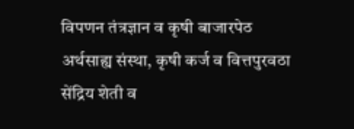विपणन तंत्रज्ञान व कृषी बाजारपेठ
अर्थसाह्य संस्था, कृषी कर्ज व वित्तपुरवठा
सेंद्रिय शेती व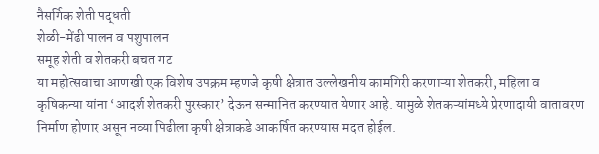नैसर्गिक शेती पद्धती
शेळी-मेंढी पालन व पशुपालन
समूह शेती व शेतकरी बचत गट
या महोत्सवाचा आणखी एक विशेष उपक्रम म्हणजे कृषी क्षेत्रात उल्लेखनीय कामगिरी करणाऱ्या शेतकरी, महिला व कृषिकन्या यांना ‘आदर्श शेतकरी पुरस्कार’ देऊन सन्मानित करण्यात येणार आहे. यामुळे शेतकऱ्यांमध्ये प्रेरणादायी वातावरण निर्माण होणार असून नव्या पिढीला कृषी क्षेत्राकडे आकर्षित करण्यास मदत होईल.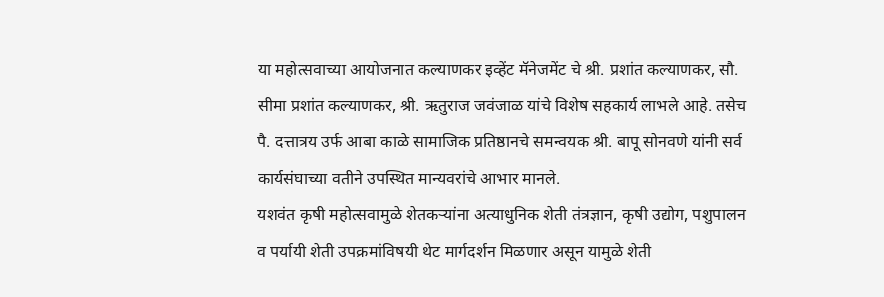या महोत्सवाच्या आयोजनात कल्याणकर इव्हेंट मॅनेजमेंट चे श्री. प्रशांत कल्याणकर, सौ. सीमा प्रशांत कल्याणकर, श्री. ऋतुराज जवंजाळ यांचे विशेष सहकार्य लाभले आहे. तसेच पै. दत्तात्रय उर्फ आबा काळे सामाजिक प्रतिष्ठानचे समन्वयक श्री. बापू सोनवणे यांनी सर्व कार्यसंघाच्या वतीने उपस्थित मान्यवरांचे आभार मानले.
यशवंत कृषी महोत्सवामुळे शेतकऱ्यांना अत्याधुनिक शेती तंत्रज्ञान, कृषी उद्योग, पशुपालन व पर्यायी शेती उपक्रमांविषयी थेट मार्गदर्शन मिळणार असून यामुळे शेती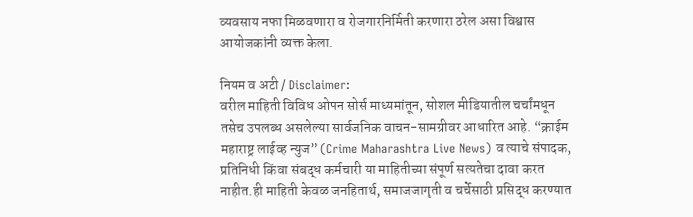व्यवसाय नफा मिळवणारा व रोजगारनिर्मिती करणारा ठरेल असा विश्वास आयोजकांनी व्यक्त केला.

नियम व अटी / Disclaimer:
वरील माहिती विविध ओपन सोर्स माध्यमांतून, सोशल मीडियातील चर्चांमधून तसेच उपलब्ध असलेल्या सार्वजनिक वाचन-सामग्रीवर आधारित आहे. “क्राईम महाराष्ट्र लाईव्ह न्युज” (Crime Maharashtra Live News) व त्याचे संपादक, प्रतिनिधी किंवा संबद्ध कर्मचारी या माहितीच्या संपूर्ण सत्यतेचा दावा करत नाहीत.ही माहिती केवळ जनहितार्थ, समाजजागृती व चर्चेसाठी प्रसिद्ध करण्यात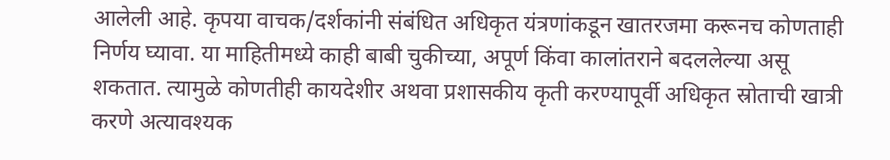आलेली आहे. कृपया वाचक/दर्शकांनी संबंधित अधिकृत यंत्रणांकडून खातरजमा करूनच कोणताही निर्णय घ्यावा. या माहितीमध्ये काही बाबी चुकीच्या, अपूर्ण किंवा कालांतराने बदललेल्या असू शकतात. त्यामुळे कोणतीही कायदेशीर अथवा प्रशासकीय कृती करण्यापूर्वी अधिकृत स्रोताची खात्री करणे अत्यावश्यक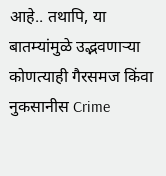आहे.. तथापि, या बातम्यांमुळे उद्भवणाऱ्या कोणत्याही गैरसमज किंवा नुकसानीस Crime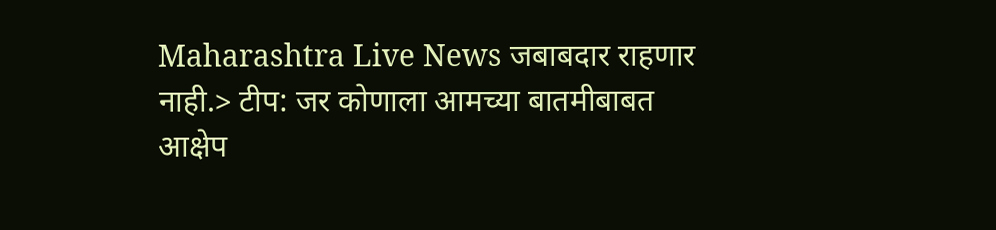Maharashtra Live News जबाबदार राहणार नाही.> टीप: जर कोणाला आमच्या बातमीबाबत आक्षेप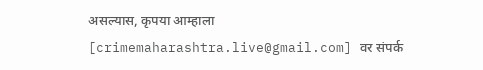असल्यास, कृपया आम्हाला [crimemaharashtra.live@gmail.com] वर संपर्क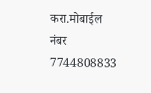करा.मोबाईल नंबर 7744808833